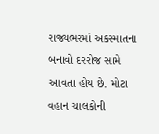રાજ્યભરમાં અકસ્માતના બનાવો દરરોજ સામે આવતા હોય છે. મોટા વહાન ચાલકોની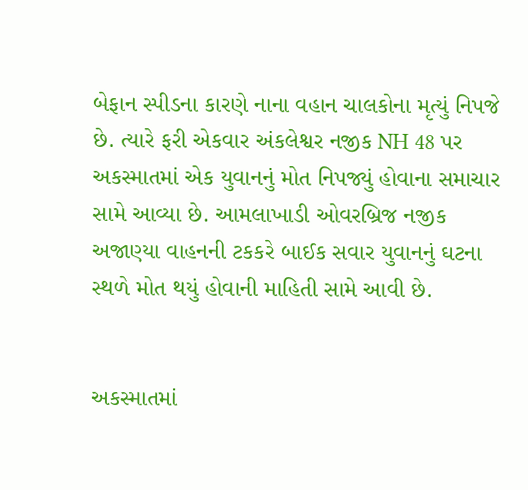બેફાન સ્પીડના કારણે નાના વહાન ચાલકોના મૃત્યું નિપજે છે. ત્યારે ફરી એકવાર અંકલેશ્વર નજીક NH 48 પર અકસ્માતમાં એક યુવાનનું મોત નિપજ્યું હોવાના સમાચાર સામે આવ્યા છે. આમલાખાડી ઓવરબ્રિજ નજીક અજાણ્યા વાહનની ટકકરે બાઈક સવાર યુવાનનું ઘટના સ્થળે મોત થયું હોવાની માહિતી સામે આવી છે.


અકસ્માતમાં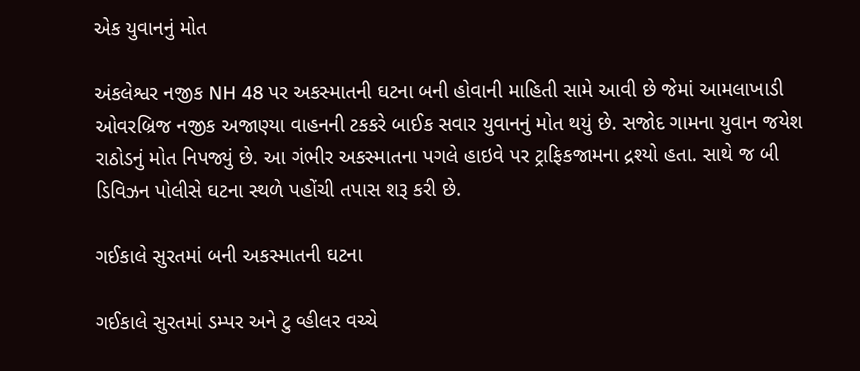એક યુવાનનું મોત

અંકલેશ્વર નજીક NH 48 પર અકસ્માતની ઘટના બની હોવાની માહિતી સામે આવી છે જેમાં આમલાખાડી ઓવરબ્રિજ નજીક અજાણ્યા વાહનની ટકકરે બાઈક સવાર યુવાનનું મોત થયું છે. સજોદ ગામના યુવાન જયેશ રાઠોડનું મોત નિપજ્યું છે. આ ગંભીર અકસ્માતના પગલે હાઇવે પર ટ્રાફિકજામના દ્રશ્યો હતા. સાથે જ બી ડિવિઝન પોલીસે ઘટના સ્થળે પહોંચી તપાસ શરૂ કરી છે.

ગઈકાલે સુરતમાં બની અકસ્માતની ઘટના

ગઈકાલે સુરતમાં ડમ્પર અને ટુ વ્હીલર વચ્ચે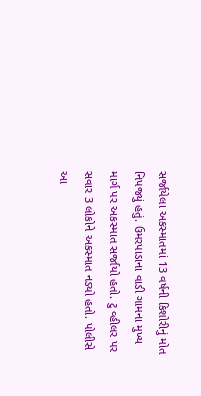સર્જાયેલા અકસ્માતમાં 13 વર્ષની કિશોરીનું મોત નિપજ્યું હતું. ઉમરપાડાના વાડી ગામના મુખ્ય માર્ગ પર અકસ્માત સર્જાયો હતો. ટુ વ્હીલર પર સવાર 3 લોકોને અકસ્માત નડ્યો હતો. પોલીસે આ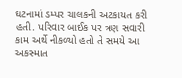ઘટનામાં ડમ્પર ચાલકની અટકાયત કરી હતી. પરિવાર બાઈક પર ત્રણ સવારી કામ અર્થે નીકળ્યો હતો તે સમયે આ અકસ્માત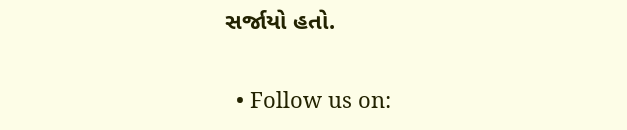સર્જાયો હતો.


  • Follow us on: